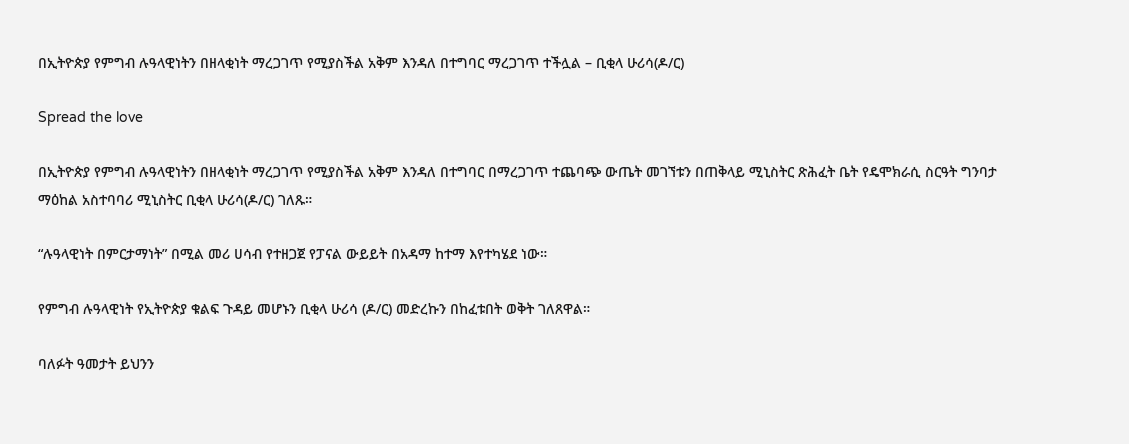በኢትዮጵያ የምግብ ሉዓላዊነትን በዘላቂነት ማረጋገጥ የሚያስችል አቅም እንዳለ በተግባር ማረጋገጥ ተችሏል – ቢቂላ ሁሪሳ(ዶ/ር)

Spread the love

በኢትዮጵያ የምግብ ሉዓላዊነትን በዘላቂነት ማረጋገጥ የሚያስችል አቅም እንዳለ በተግባር በማረጋገጥ ተጨባጭ ውጤት መገኘቱን በጠቅላይ ሚኒስትር ጽሕፈት ቤት የዴሞክራሲ ስርዓት ግንባታ ማዕከል አስተባባሪ ሚኒስትር ቢቂላ ሁሪሳ(ዶ/ር) ገለጹ።

“ሉዓላዊነት በምርታማነት” በሚል መሪ ሀሳብ የተዘጋጀ የፓናል ውይይት በአዳማ ከተማ እየተካሄደ ነው።

የምግብ ሉዓላዊነት የኢትዮጵያ ቁልፍ ጉዳይ መሆኑን ቢቂላ ሁሪሳ (ዶ/ር) መድረኩን በከፈቱበት ወቅት ገለጸዋል።

ባለፉት ዓመታት ይህንን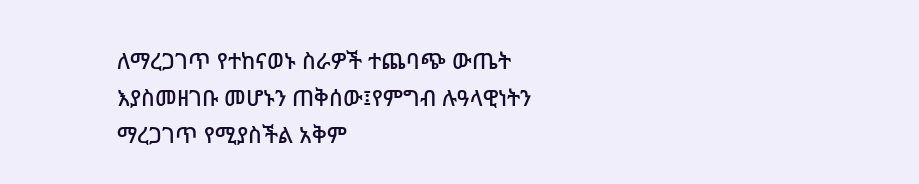ለማረጋገጥ የተከናወኑ ስራዎች ተጨባጭ ውጤት እያስመዘገቡ መሆኑን ጠቅሰው፤የምግብ ሉዓላዊነትን ማረጋገጥ የሚያስችል አቅም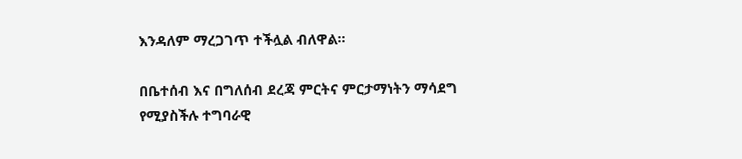እንዳለም ማረጋገጥ ተችሏል ብለዋል።

በቤተሰብ እና በግለሰብ ደረጃ ምርትና ምርታማነትን ማሳደግ የሚያስችሉ ተግባራዊ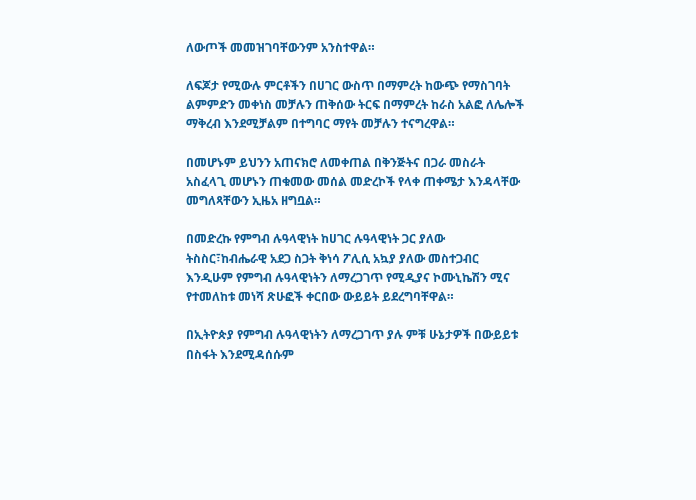ለውጦች መመዝገባቸውንም አንስተዋል።

ለፍጆታ የሚውሉ ምርቶችን በሀገር ውስጥ በማምረት ከውጭ የማስገባት ልምምድን መቀነስ መቻሉን ጠቅሰው ትርፍ በማምረት ከራስ አልፎ ለሌሎች ማቅረብ እንደሚቻልም በተግባር ማየት መቻሉን ተናግረዋል።

በመሆኑም ይህንን አጠናክሮ ለመቀጠል በቅንጅትና በጋራ መስራት አስፈላጊ መሆኑን ጠቁመው መሰል መድረኮች የላቀ ጠቀሜታ እንዳላቸው መግለጻቸውን ኢዜአ ዘግቧል።

በመድረኩ የምግብ ሉዓላዊነት ከሀገር ሉዓላዊነት ጋር ያለው ትስስር፣ከብሔራዊ አደጋ ስጋት ቅነሳ ፖሊሲ አኳያ ያለው መስተጋብር እንዲሁም የምግብ ሉዓላዊነትን ለማረጋገጥ የሚዲያና ኮሙኒኬሽን ሚና የተመለከቱ መነሻ ጽሁፎች ቀርበው ውይይት ይደረግባቸዋል።

በኢትዮጵያ የምግብ ሉዓላዊነትን ለማረጋገጥ ያሉ ምቹ ሁኔታዎች በውይይቱ በስፋት እንደሚዳሰሱም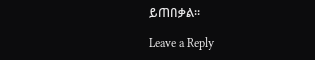ይጠበቃል።

Leave a Reply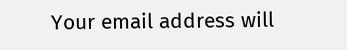Your email address will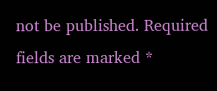not be published. Required fields are marked *